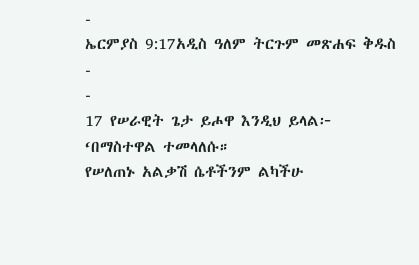-
ኤርምያስ 9:17አዲስ ዓለም ትርጉም መጽሐፍ ቅዱስ
-
-
17 የሠራዊት ጌታ ይሖዋ እንዲህ ይላል፦
‘በማስተዋል ተመላለሱ።
የሠለጠኑ አልቃሽ ሴቶችንም ልካችሁ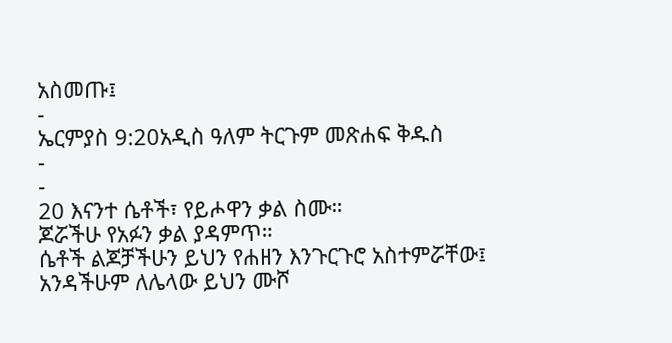አስመጡ፤
-
ኤርምያስ 9:20አዲስ ዓለም ትርጉም መጽሐፍ ቅዱስ
-
-
20 እናንተ ሴቶች፣ የይሖዋን ቃል ስሙ።
ጆሯችሁ የአፉን ቃል ያዳምጥ።
ሴቶች ልጆቻችሁን ይህን የሐዘን እንጉርጉሮ አስተምሯቸው፤
አንዳችሁም ለሌላው ይህን ሙሾ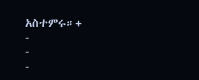አስተምሩ።+
-
-
-